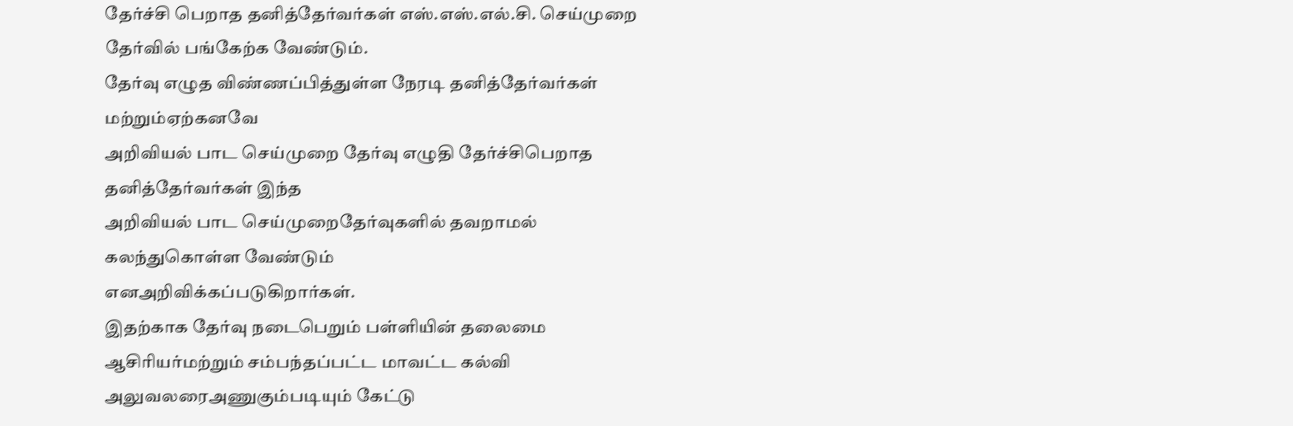தேர்ச்சி பெறாத தனித்தேர்வர்கள் எஸ்.எஸ்.எல்.சி. செய்முறை தேர்வில் பங்கேற்க வேண்டும்.
தேர்வு எழுத விண்ணப்பித்துள்ள நேரடி தனித்தேர்வர்கள் மற்றும்ஏற்கனவே
அறிவியல் பாட செய்முறை தேர்வு எழுதி தேர்ச்சிபெறாத தனித்தேர்வர்கள் இந்த
அறிவியல் பாட செய்முறைதேர்வுகளில் தவறாமல் கலந்துகொள்ள வேண்டும்
எனஅறிவிக்கப்படுகிறார்கள்.
இதற்காக தேர்வு நடைபெறும் பள்ளியின் தலைமை ஆசிரியர்மற்றும் சம்பந்தப்பட்ட மாவட்ட கல்வி அலுவலரைஅணுகும்படியும் கேட்டு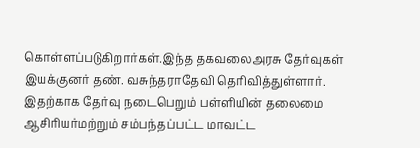கொள்ளப்படுகிறார்கள்.இந்த தகவலைஅரசு தேர்வுகள் இயக்குனர் தண். வசுந்தராதேவி தெரிவித்துள்ளார்.
இதற்காக தேர்வு நடைபெறும் பள்ளியின் தலைமை ஆசிரியர்மற்றும் சம்பந்தப்பட்ட மாவட்ட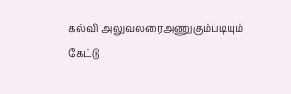கல்வி அலுவலரைஅணுகும்படியும் கேட்டு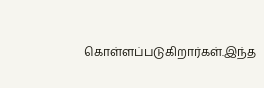கொள்ளப்படுகிறார்கள்.இந்த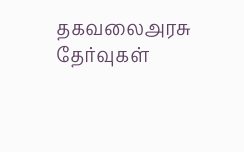தகவலைஅரசு தேர்வுகள்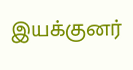இயக்குனர்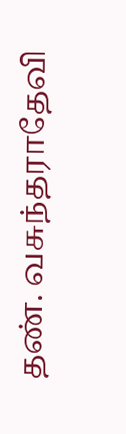தண். வசுந்தராதேவி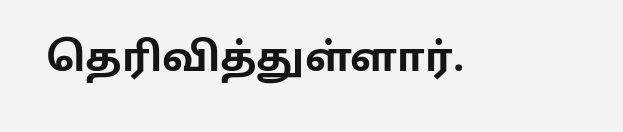தெரிவித்துள்ளார்.